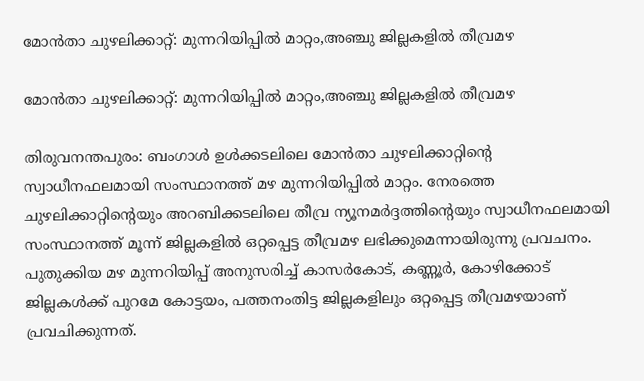മോന്‍താ ചുഴലിക്കാറ്റ്: മുന്നറിയിപ്പില്‍ മാറ്റം,അഞ്ചു ജില്ലകളില്‍ തീവ്രമഴ

മോന്‍താ ചുഴലിക്കാറ്റ്: മുന്നറിയിപ്പില്‍ മാറ്റം,അഞ്ചു ജില്ലകളില്‍ തീവ്രമഴ

തിരുവനന്തപുരം: ബംഗാള്‍ ഉള്‍ക്കടലിലെ മോന്‍താ ചുഴലിക്കാറ്റിന്റെ സ്വാധീനഫലമായി സംസ്ഥാനത്ത് മഴ മുന്നറിയിപ്പില്‍ മാറ്റം. നേരത്തെ ചുഴലിക്കാറ്റിന്റെയും അറബിക്കടലിലെ തീവ്ര ന്യൂനമര്‍ദ്ദത്തിന്റെയും സ്വാധീനഫലമായി സംസ്ഥാനത്ത് മൂന്ന് ജില്ലകളില്‍ ഒറ്റപ്പെട്ട തീവ്രമഴ ലഭിക്കുമെന്നായിരുന്നു പ്രവചനം. പുതുക്കിയ മഴ മുന്നറിയിപ്പ് അനുസരിച്ച് കാസര്‍കോട്, കണ്ണൂര്‍, കോഴിക്കോട് ജില്ലകള്‍ക്ക് പുറമേ കോട്ടയം, പത്തനംതിട്ട ജില്ലകളിലും ഒറ്റപ്പെട്ട തീവ്രമഴയാണ് പ്രവചിക്കുന്നത്.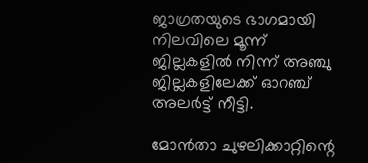ജാഗ്രതയുടെ ഭാഗമായി നിലവിലെ മൂന്ന് ജില്ലകളില്‍ നിന്ന് അഞ്ചു ജില്ലകളിലേക്ക് ഓറഞ്ച് അലര്‍ട്ട് നീട്ടി.

മോന്‍താ ചുഴലിക്കാറ്റിന്റെ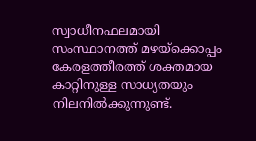സ്വാധീനഫലമായി സംസ്ഥാനത്ത് മഴയ്‌ക്കൊപ്പം കേരളത്തീരത്ത് ശക്തമായ കാറ്റിനുള്ള സാധ്യതയും നിലനില്‍ക്കുന്നുണ്ട്.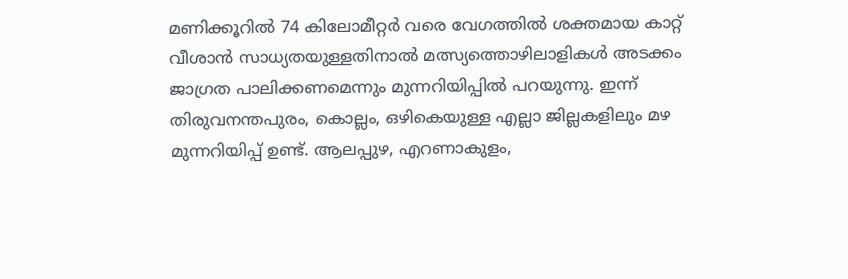മണിക്കൂറില്‍ 74 കിലോമീറ്റര്‍ വരെ വേഗത്തില്‍ ശക്തമായ കാറ്റ് വീശാന്‍ സാധ്യതയുള്ളതിനാല്‍ മത്സ്യത്തൊഴിലാളികള്‍ അടക്കം ജാഗ്രത പാലിക്കണമെന്നും മുന്നറിയിപ്പില്‍ പറയുന്നു. ഇന്ന് തിരുവനന്തപുരം, കൊല്ലം, ഒഴികെയുള്ള എല്ലാ ജില്ലകളിലും മഴ മുന്നറിയിപ്പ് ഉണ്ട്. ആലപ്പുഴ, എറണാകുളം,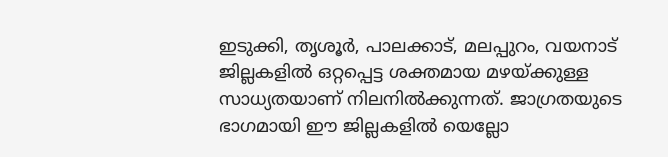ഇടുക്കി, തൃശൂര്‍, പാലക്കാട്, മലപ്പുറം, വയനാട് ജില്ലകളില്‍ ഒറ്റപ്പെട്ട ശക്തമായ മഴയ്ക്കുള്ള സാധ്യതയാണ് നിലനില്‍ക്കുന്നത്. ജാഗ്രതയുടെ ഭാഗമായി ഈ ജില്ലകളില്‍ യെല്ലോ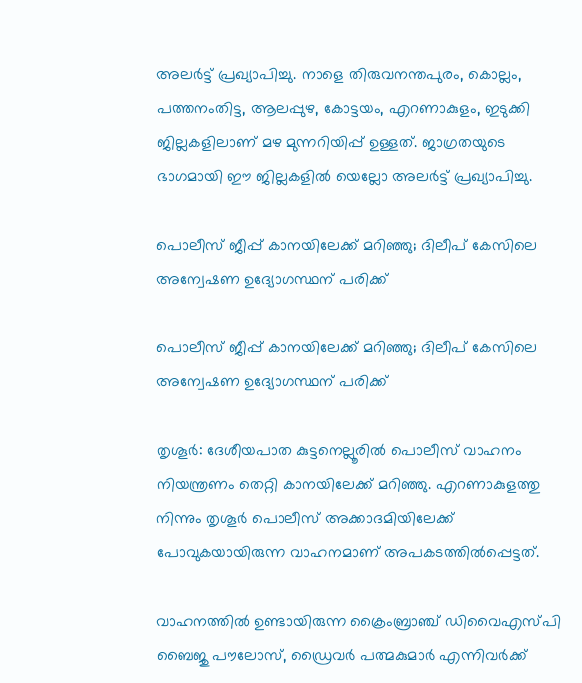അലര്‍ട്ട് പ്രഖ്യാപിച്ചു. നാളെ തിരുവനന്തപുരം, കൊല്ലം, പത്തനംതിട്ട, ആലപ്പുഴ, കോട്ടയം, എറണാകുളം, ഇടുക്കി ജില്ലകളിലാണ് മഴ മുന്നറിയിപ്പ് ഉള്ളത്. ജാഗ്രതയുടെ ഭാഗമായി ഈ ജില്ലകളില്‍ യെല്ലോ അലര്‍ട്ട് പ്രഖ്യാപിച്ചു.

പൊലീസ് ജീപ്പ് കാനയിലേക്ക് മറിഞ്ഞു; ദിലീപ് കേസിലെ അന്വേഷണ ഉദ്യോഗസ്ഥന് പരിക്ക്

പൊലീസ് ജീപ്പ് കാനയിലേക്ക് മറിഞ്ഞു; ദിലീപ് കേസിലെ അന്വേഷണ ഉദ്യോഗസ്ഥന് പരിക്ക്

തൃശൂര്‍: ദേശീയപാത കുട്ടനെല്ലൂരില്‍ പൊലീസ് വാഹനം നിയന്ത്രണം തെറ്റി കാനയിലേക്ക് മറിഞ്ഞു. എറണാകുളത്തു നിന്നും തൃശൂര്‍ പൊലീസ് അക്കാദമിയിലേക്ക് പോവുകയായിരുന്ന വാഹനമാണ് അപകടത്തില്‍പ്പെട്ടത്.

വാഹനത്തില്‍ ഉണ്ടായിരുന്ന ക്രൈംബ്രാഞ്ച് ഡിവൈഎസ്പി ബൈജു പൗലോസ്, ഡ്രൈവര്‍ പത്മകുമാര്‍ എന്നിവര്‍ക്ക്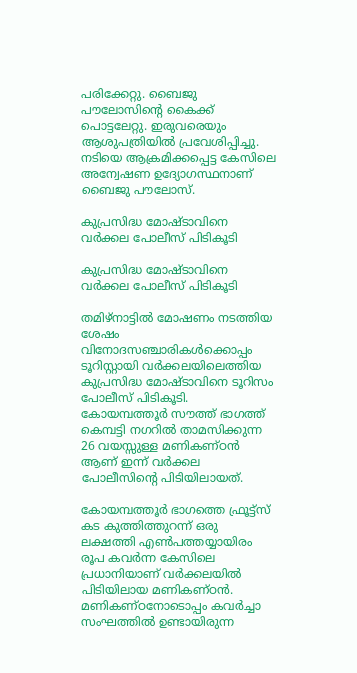പരിക്കേറ്റു. ബൈജു പൗലോസിന്റെ കൈക്ക് പൊട്ടലേറ്റു. ഇരുവരെയും ആശുപത്രിയില്‍ പ്രവേശിപ്പിച്ചു. നടിയെ ആക്രമിക്കപ്പെട്ട കേസിലെ അന്വേഷണ ഉദ്യോഗസ്ഥനാണ് ബൈജു പൗലോസ്.

കുപ്രസിദ്ധ മോഷ്ടാവിനെ വർക്കല പോലീസ് പിടികൂടി

കുപ്രസിദ്ധ മോഷ്ടാവിനെ വർക്കല പോലീസ് പിടികൂടി

തമിഴ്നാട്ടിൽ മോഷണം നടത്തിയ ശേഷം വിനോദസഞ്ചാരികൾക്കൊപ്പം ടൂറിസ്റ്റായി വർക്കലയിലെത്തിയ കുപ്രസിദ്ധ മോഷ്ടാവിനെ ടൂറിസം പോലീസ് പിടികൂടി. കോയമ്പത്തൂർ സൗത്ത് ഭാഗത്ത് കെമ്പട്ടി നഗറിൽ താമസിക്കുന്ന 26 വയസ്സുള്ള മണികണ്ഠൻ ആണ് ഇന്ന് വർക്കല പോലീസിന്റെ പിടിയിലായത്.

കോയമ്പത്തൂർ ഭാഗത്തെ ഫ്രൂട്ട്സ് കട കുത്തിത്തുറന്ന് ഒരു ലക്ഷത്തി എൺപത്തയ്യായിരം രൂപ കവർന്ന കേസിലെ പ്രധാനിയാണ് വർക്കലയിൽ പിടിയിലായ മണികണ്ഠൻ. മണികണ്ഠനോടൊപ്പം കവർച്ചാ സംഘത്തിൽ ഉണ്ടായിരുന്ന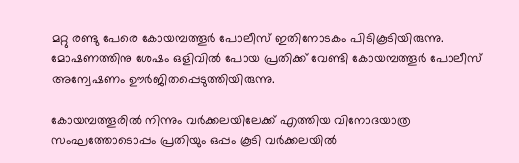മറ്റു രണ്ടു പേരെ കോയമ്പത്തൂർ പോലീസ് ഇതിനോടകം പിടികൂടിയിരുന്നു. മോഷണത്തിനു ശേഷം ഒളിവിൽ പോയ പ്രതിക്ക് വേണ്ടി കോയമ്പത്തൂർ പോലീസ് അന്വേഷണം ഊർജിതപ്പെടുത്തിയിരുന്നു.

കോയമ്പത്തൂരിൽ നിന്നും വർക്കലയിലേക്ക് എത്തിയ വിനോദയാത്ര സംഘത്തോടൊപ്പം പ്രതിയും ഒപ്പം കൂടി വർക്കലയിൽ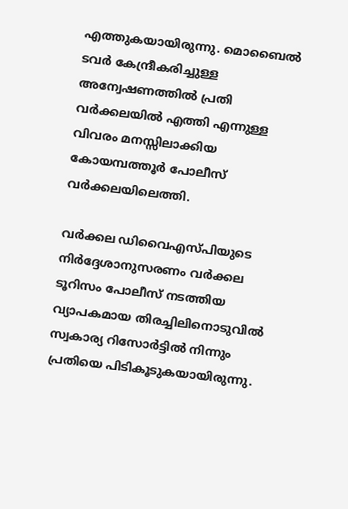എത്തുകയായിരുന്നു. മൊബൈൽ ടവർ കേന്ദ്രീകരിച്ചുള്ള അന്വേഷണത്തിൽ പ്രതി വർക്കലയിൽ എത്തി എന്നുള്ള വിവരം മനസ്സിലാക്കിയ കോയമ്പത്തൂർ പോലീസ് വർക്കലയിലെത്തി.

വർക്കല ഡിവൈഎസ്പിയുടെ നിർദ്ദേശാനുസരണം വർക്കല ടൂറിസം പോലീസ് നടത്തിയ വ്യാപകമായ തിരച്ചിലിനൊടുവിൽ സ്വകാര്യ റിസോർട്ടിൽ നിന്നും പ്രതിയെ പിടികൂടുകയായിരുന്നു.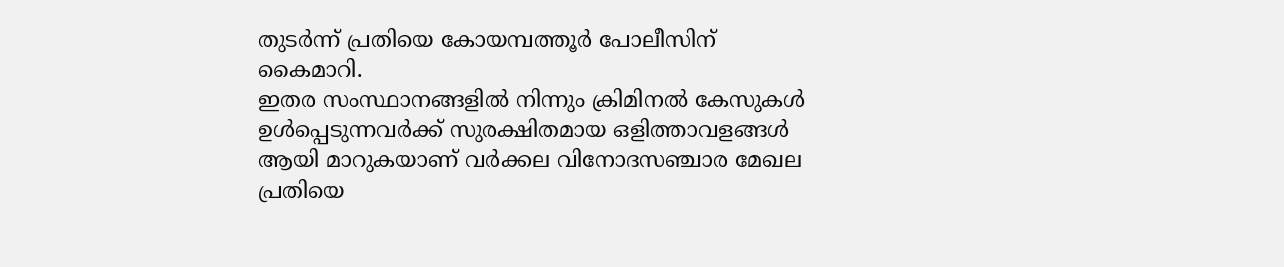തുടർന്ന് പ്രതിയെ കോയമ്പത്തൂർ പോലീസിന് കൈമാറി.
ഇതര സംസ്ഥാനങ്ങളിൽ നിന്നും ക്രിമിനൽ കേസുകൾ ഉൾപ്പെടുന്നവർക്ക് സുരക്ഷിതമായ ഒളിത്താവളങ്ങൾ ആയി മാറുകയാണ് വർക്കല വിനോദസഞ്ചാര മേഖല
പ്രതിയെ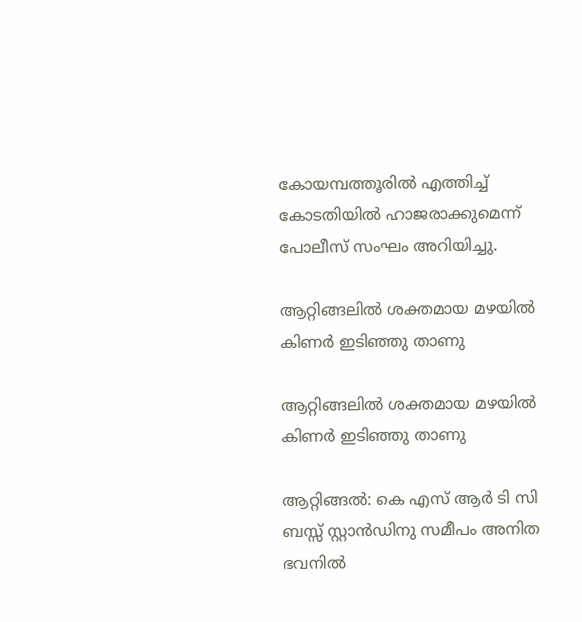കോയമ്പത്തൂരിൽ എത്തിച്ച് കോടതിയിൽ ഹാജരാക്കുമെന്ന് പോലീസ് സംഘം അറിയിച്ചു.

ആറ്റിങ്ങലിൽ ശക്തമായ മഴയിൽ കിണർ ഇടിഞ്ഞു താണു

ആറ്റിങ്ങലിൽ ശക്തമായ മഴയിൽ കിണർ ഇടിഞ്ഞു താണു

ആറ്റിങ്ങൽ: കെ എസ് ആർ ടി സി ബസ്സ് സ്റ്റാൻഡിനു സമീപം അനിത ഭവനിൽ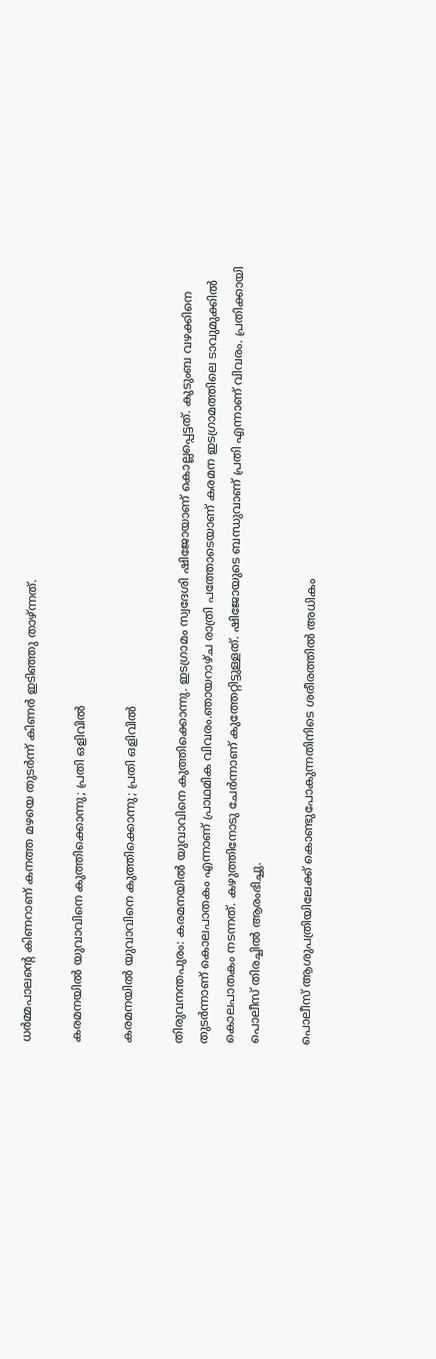ധർമ്മപാലന്റെ കിണറാണ് കനത്ത മഴയെ തുടർന്ന് കിണർ ഇടിഞ്ഞു താഴ്ന്നത്.

കരമനയില്‍ യുവാവിനെ കുത്തിക്കൊന്നു; പ്രതി ഒളിവില്‍

കരമനയില്‍ യുവാവിനെ കുത്തിക്കൊന്നു; പ്രതി ഒളിവില്‍

തിരുവനന്തപുരം: കരമനയില്‍ യുവാവിനെ കുത്തിക്കൊന്നു. ഇടഗ്രാമം സ്വദേശി ഷിജോയാണ് കൊല്ലപ്പെട്ടത്. കുടുംബ വഴക്കിനെ തുടര്‍ന്നാണ് കൊലപാതകം എന്നാണ് പ്രാഥമിക വിവരം.ഞായറാഴ്ച രാത്രി പത്തോടെയാണ് കരമന ഇടഗ്രാമത്തിലെ ടാവുമുക്കില്‍ കൊലപാതകം നടന്നത്. കഴുത്തിനോടു ചേര്‍ന്നാണ് കുത്തേറ്റിട്ടുള്ളത്. ഷിജോയുടെ ബന്ധുവാണ് പ്രതി എന്നാണ് വിവരം. പ്രതിക്കായി പൊലീസ് തിരച്ചില്‍ ആരംഭിച്ചു.

പൊലീസ് ആശുപത്രിയിലേക്ക് കൊണ്ടുപോകുന്നതിനിടെ ശരീരത്തില്‍ അധികം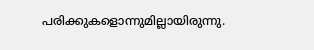പരിക്കുകളൊന്നുമില്ലായിരുന്നു.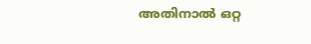അതിനാല്‍ ഒറ്റ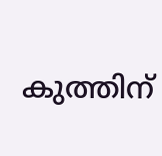കുത്തിന്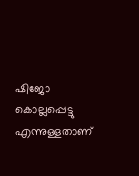ഷിജോ കൊല്ലപ്പെട്ടു എന്നുള്ളതാണ്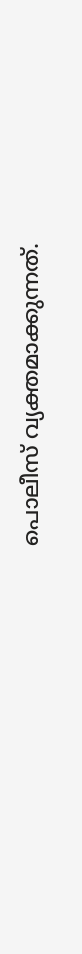പൊലീസ് വ്യക്തമാക്കുന്നത്.